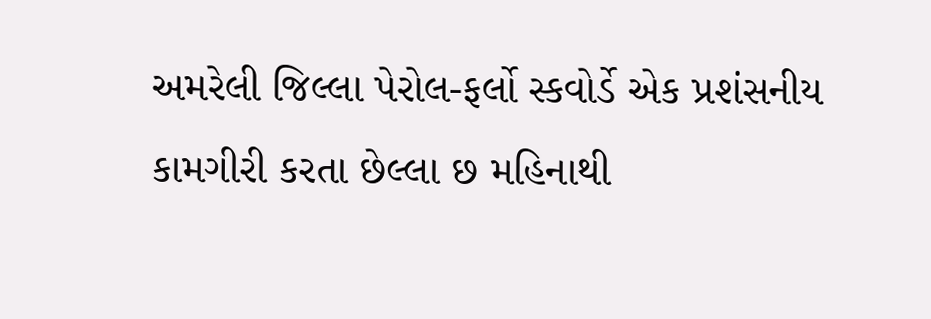અમરેલી જિલ્લા પેરોલ-ફર્લો સ્કવોર્ડે એક પ્રશંસનીય કામગીરી કરતા છેલ્લા છ મહિનાથી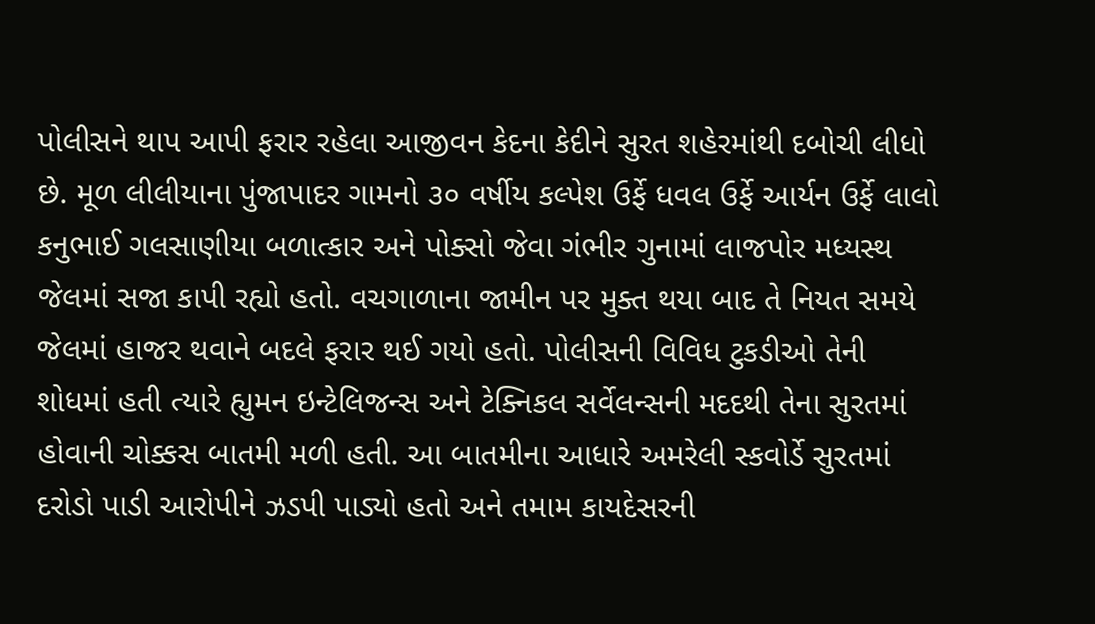પોલીસને થાપ આપી ફરાર રહેલા આજીવન કેદના કેદીને સુરત શહેરમાંથી દબોચી લીધો છે. મૂળ લીલીયાના પુંજાપાદર ગામનો ૩૦ વર્ષીય કલ્પેશ ઉર્ફે ધવલ ઉર્ફે આર્યન ઉર્ફે લાલો કનુભાઈ ગલસાણીયા બળાત્કાર અને પોક્સો જેવા ગંભીર ગુનામાં લાજપોર મધ્યસ્થ જેલમાં સજા કાપી રહ્યો હતો. વચગાળાના જામીન પર મુક્ત થયા બાદ તે નિયત સમયે જેલમાં હાજર થવાને બદલે ફરાર થઈ ગયો હતો. પોલીસની વિવિધ ટુકડીઓ તેની શોધમાં હતી ત્યારે હ્યુમન ઇન્ટેલિજન્સ અને ટેક્નિકલ સર્વેલન્સની મદદથી તેના સુરતમાં હોવાની ચોક્કસ બાતમી મળી હતી. આ બાતમીના આધારે અમરેલી સ્કવોર્ડે સુરતમાં દરોડો પાડી આરોપીને ઝડપી પાડ્યો હતો અને તમામ કાયદેસરની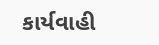કાર્યવાહી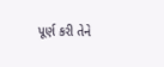પૂર્ણ કરી તેને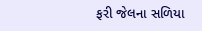ફરી જેલના સળિયા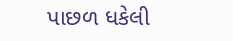પાછળ ધકેલી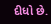દીધો છે.